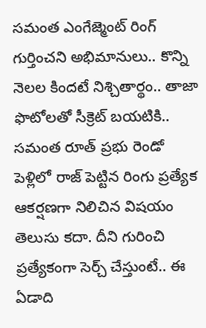సమంత ఎంగేజ్మెంట్ రింగ్ గుర్తించని అభిమానులు.. కొన్ని నెలల కిందటే నిశ్చితార్థం.. తాజా ఫొటోలతో సీక్రెట్ బయటికి..
సమంత రూత్ ప్రభు రెండో పెళ్లిలో రాజ్ పెట్టిన రింగు ప్రత్యేక ఆకర్షణగా నిలిచిన విషయం తెలుసు కదా. దీని గురించి ప్రత్యేకంగా సెర్చ్ చేస్తుంటే.. ఈ ఏడాది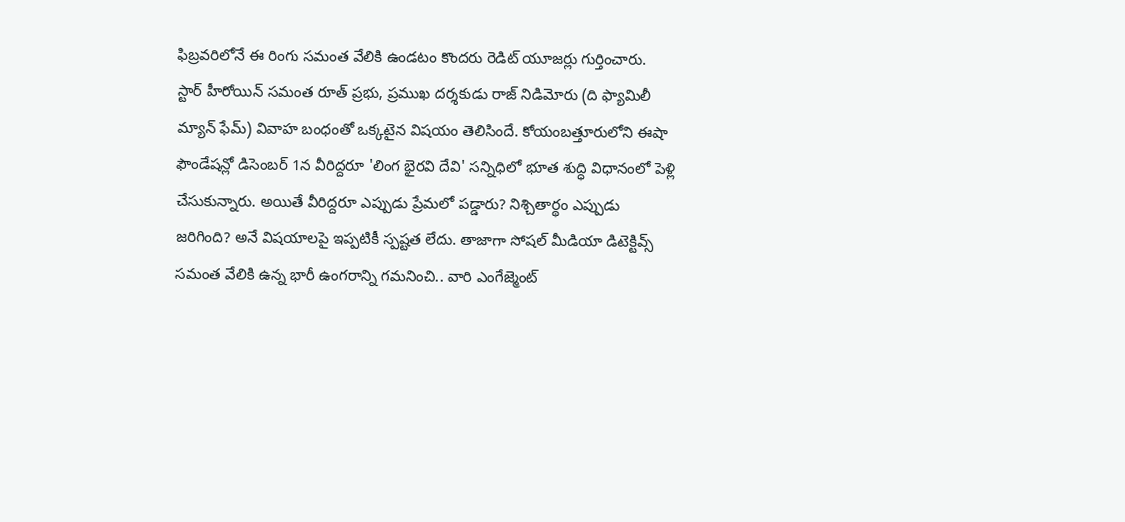ఫిబ్రవరిలోనే ఈ రింగు సమంత వేలికి ఉండటం కొందరు రెడిట్ యూజర్లు గుర్తించారు.
స్టార్ హీరోయిన్ సమంత రూత్ ప్రభు, ప్రముఖ దర్శకుడు రాజ్ నిడిమోరు (ది ఫ్యామిలీ మ్యాన్ ఫేమ్) వివాహ బంధంతో ఒక్కటైన విషయం తెలిసిందే. కోయంబత్తూరులోని ఈషా ఫౌండేషన్లో డిసెంబర్ 1న వీరిద్దరూ 'లింగ భైరవి దేవి' సన్నిధిలో భూత శుద్ధి విధానంలో పెళ్లి చేసుకున్నారు. అయితే వీరిద్దరూ ఎప్పుడు ప్రేమలో పడ్డారు? నిశ్చితార్థం ఎప్పుడు జరిగింది? అనే విషయాలపై ఇప్పటికీ స్పష్టత లేదు. తాజాగా సోషల్ మీడియా డిటెక్టివ్స్ సమంత వేలికి ఉన్న భారీ ఉంగరాన్ని గమనించి.. వారి ఎంగేజ్మెంట్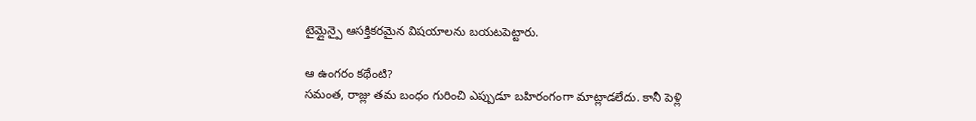టైమ్లైన్పై ఆసక్తికరమైన విషయాలను బయటపెట్టారు.

ఆ ఉంగరం కథేంటి?
సమంత, రాజ్లు తమ బంధం గురించి ఎప్పుడూ బహిరంగంగా మాట్లాడలేదు. కానీ పెళ్లి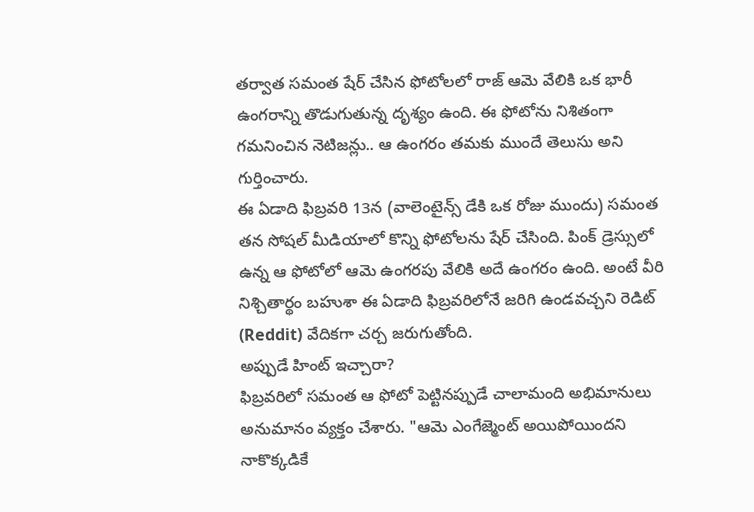తర్వాత సమంత షేర్ చేసిన ఫోటోలలో రాజ్ ఆమె వేలికి ఒక భారీ ఉంగరాన్ని తొడుగుతున్న దృశ్యం ఉంది. ఈ ఫోటోను నిశితంగా గమనించిన నెటిజన్లు.. ఆ ఉంగరం తమకు ముందే తెలుసు అని గుర్తించారు.
ఈ ఏడాది ఫిబ్రవరి 13న (వాలెంటైన్స్ డేకి ఒక రోజు ముందు) సమంత తన సోషల్ మీడియాలో కొన్ని ఫోటోలను షేర్ చేసింది. పింక్ డ్రెస్సులో ఉన్న ఆ ఫోటోలో ఆమె ఉంగరపు వేలికి అదే ఉంగరం ఉంది. అంటే వీరి నిశ్చితార్థం బహుశా ఈ ఏడాది ఫిబ్రవరిలోనే జరిగి ఉండవచ్చని రెడిట్ (Reddit) వేదికగా చర్చ జరుగుతోంది.
అప్పుడే హింట్ ఇచ్చారా?
ఫిబ్రవరిలో సమంత ఆ ఫోటో పెట్టినప్పుడే చాలామంది అభిమానులు అనుమానం వ్యక్తం చేశారు. "ఆమె ఎంగేజ్మెంట్ అయిపోయిందని నాకొక్కడికే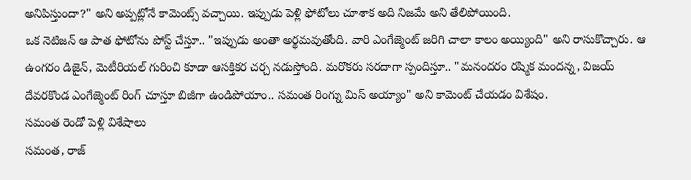అనిపిస్తుందా?" అని అప్పట్లోనే కామెంట్స్ వచ్చాయి. ఇప్పుడు పెళ్లి ఫోటోలు చూశాక అది నిజమే అని తేలిపోయింది.
ఒక నెటిజన్ ఆ పాత ఫోటోను పోస్ట్ చేస్తూ.. "ఇప్పుడు అంతా అర్థమవుతోంది. వారి ఎంగేజ్మెంట్ జరిగి చాలా కాలం అయ్యింది" అని రాసుకొచ్చారు. ఆ ఉంగరం డిజైన్, మెటీరియల్ గురించి కూడా ఆసక్తికర చర్చ నడుస్తోంది. మరొకరు సరదాగా స్పందిస్తూ.. "మనందరం రష్మిక మందన్న, విజయ్ దేవరకొండ ఎంగేజ్మెంట్ రింగ్ చూస్తూ బిజీగా ఉండిపోయాం.. సమంత రింగ్ను మిస్ అయ్యాం" అని కామెంట్ చేయడం విశేషం.
సమంత రెండో పెళ్లి విశేషాలు
సమంత, రాజ్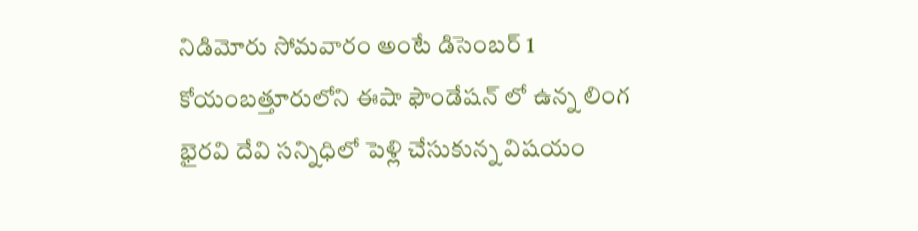నిడిమోరు సోమవారం అంటే డిసెంబర్ 1 కోయంబత్తూరులోని ఈషా ఫౌండేషన్ లో ఉన్న లింగ భైరవి దేవి సన్నిధిలో పెళ్లి చేసుకున్న విషయం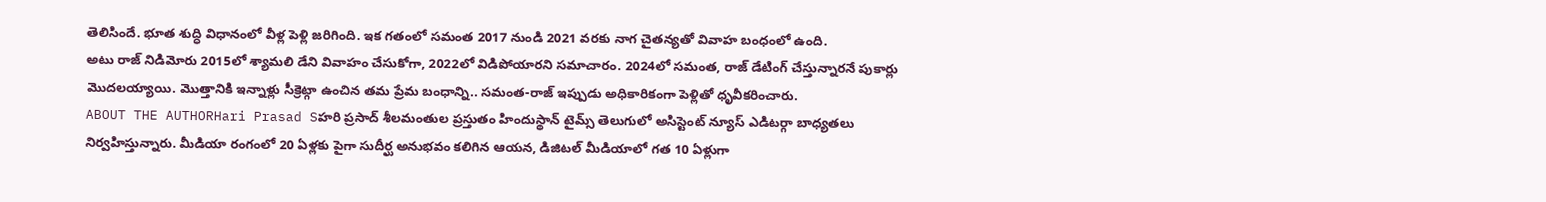తెలిసిందే. భూత శుద్ధి విధానంలో వీళ్ల పెళ్లి జరిగింది. ఇక గతంలో సమంత 2017 నుండి 2021 వరకు నాగ చైతన్యతో వివాహ బంధంలో ఉంది.
అటు రాజ్ నిడిమోరు 2015లో శ్యామలి డేని వివాహం చేసుకోగా, 2022లో విడిపోయారని సమాచారం. 2024లో సమంత, రాజ్ డేటింగ్ చేస్తున్నారనే పుకార్లు మొదలయ్యాయి. మొత్తానికి ఇన్నాళ్లు సీక్రెట్గా ఉంచిన తమ ప్రేమ బంధాన్ని.. సమంత-రాజ్ ఇప్పుడు అధికారికంగా పెళ్లితో ధృవీకరించారు.
ABOUT THE AUTHORHari Prasad Sహరి ప్రసాద్ శీలమంతుల ప్రస్తుతం హిందుస్థాన్ టైమ్స్ తెలుగులో అసిస్టెంట్ న్యూస్ ఎడిటర్గా బాధ్యతలు నిర్వహిస్తున్నారు. మీడియా రంగంలో 20 ఏళ్లకు పైగా సుదీర్ఘ అనుభవం కలిగిన ఆయన, డిజిటల్ మీడియాలో గత 10 ఏళ్లుగా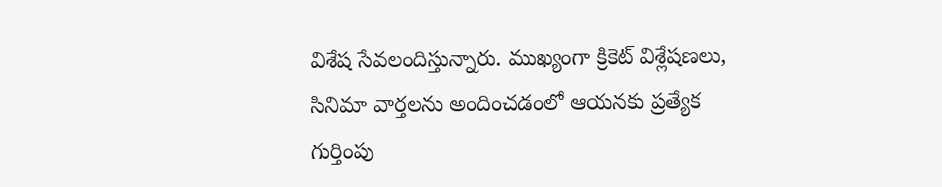విశేష సేవలందిస్తున్నారు. ముఖ్యంగా క్రికెట్ విశ్లేషణలు, సినిమా వార్తలను అందించడంలో ఆయనకు ప్రత్యేక గుర్తింపు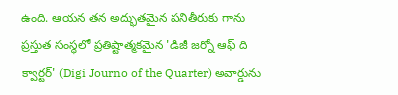ఉంది. ఆయన తన అద్భుతమైన పనితీరుకు గాను ప్రస్తుత సంస్థలో ప్రతిష్టాత్మకమైన 'డిజీ జర్నో ఆఫ్ ది క్వార్టర్' (Digi Journo of the Quarter) అవార్డును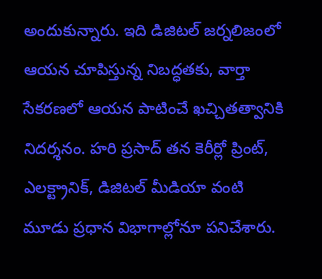అందుకున్నారు. ఇది డిజిటల్ జర్నలిజంలో ఆయన చూపిస్తున్న నిబద్ధతకు, వార్తా సేకరణలో ఆయన పాటించే ఖచ్చితత్వానికి నిదర్శనం. హరి ప్రసాద్ తన కెరీర్లో ప్రింట్, ఎలక్ట్రానిక్, డిజిటల్ మీడియా వంటి మూడు ప్రధాన విభాగాల్లోనూ పనిచేశారు.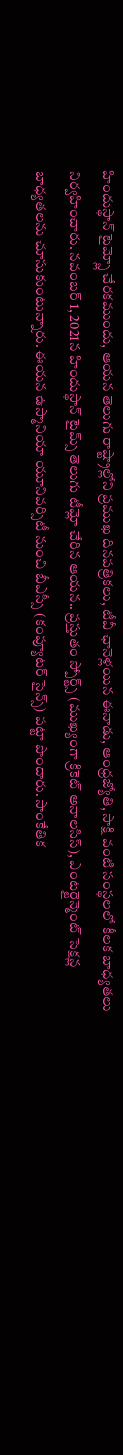హిందుస్థాన్ టైమ్స్లో చేరకముందు, ఆయన తెలుగు రాష్ట్రాల్లోని ప్రముఖ దినపత్రికలు, టీవీ ఛానెళ్లయిన ఈనాడు, ఆంధ్రజ్యోతి, సాక్షి వంటి సంస్థలలో కీలక బాధ్యతలు నిర్వహించారు. నవంబర్ 1, 2021న హిందుస్థాన్ టైమ్స్ తెలుగు టీమ్లో చేరిన ఆయన.. ప్రస్తుతం స్పోర్ట్స్ (ముఖ్యంగా క్రికెట్ అనాలసిస్), ఎంటర్టైన్మెంట్ సెక్షన్ల బాధ్యతలను చూసుకుంటున్నారు. ఈయన ఉస్మానియా యూనివర్సిటీ నుంచి బీఎస్సీ (కంప్యూటర్ సైన్స్) పట్టా పొందారు. సాంకేతిక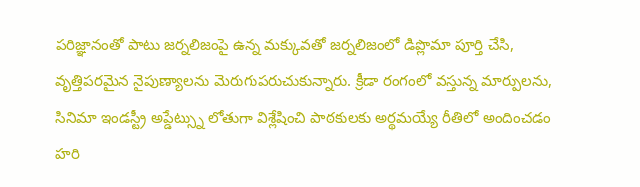పరిజ్ఞానంతో పాటు జర్నలిజంపై ఉన్న మక్కువతో జర్నలిజంలో డిప్లొమా పూర్తి చేసి, వృత్తిపరమైన నైపుణ్యాలను మెరుగుపరుచుకున్నారు. క్రీడా రంగంలో వస్తున్న మార్పులను, సినిమా ఇండస్ట్రీ అప్డేట్స్ను లోతుగా విశ్లేషించి పాఠకులకు అర్థమయ్యే రీతిలో అందించడం హరి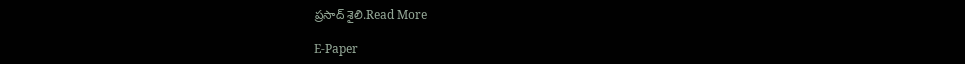ప్రసాద్ శైలి.Read More

E-Paper